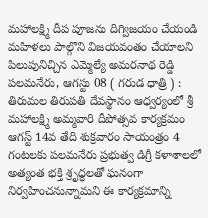మహాలక్ష్మి దీప పూజను దిగ్విజయం చేయండి
మహిళలు పాల్గొని విజయవంతం చేయాలని పిలుపునిచ్చిన ఎమ్మెల్యే అమరనాథ రెడ్డి పలమనేరు, ఆగస్టు 08 ( గరుడ ధాత్రి ) : తిరుమల తిరుపతి దేవస్థానం ఆధ్వర్యంలో శ్రీ మహాలక్ష్మి అమ్మవారి దీపోత్సవ కార్యక్రమం ఆగస్ట్ 14వ తేది శుక్రవారం సాయంత్రం 4 గంటలకు పలమనేరు ప్రభుత్వ డిగ్రీ కళాశాలలో అత్యంత భక్తి శ్రృధ్ధలతో ఘనంగా నిర్వహించనున్నామని ఈ కార్యక్రమాన్ని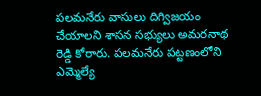పలమనేరు వాసులు దిగ్విజయం చేయాలని శాసన సభ్యులు అమరనాథ రెడ్డి కోరారు. పలమనేరు పట్టణంలోని ఎమ్మెల్యే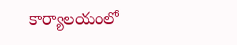కార్యాలయంలో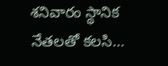శనివారం స్థానిక నేతలతో కలసి...